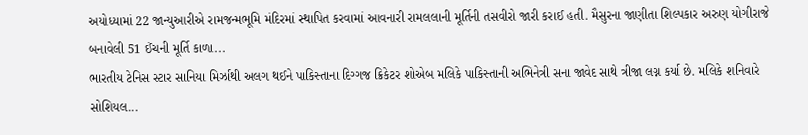અયોધ્યામાં 22 જાન્યુઆરીએ રામજન્મભૂમિ મંદિરમાં સ્થાપિત કરવામાં આવનારી રામલલાની મૂર્તિની તસવીરો જારી કરાઈ હતી. મૈસુરના જાણીતા શિલ્પકાર અરુણ યોગીરાજે બનાવેલી 51 ઈંચની મૂર્તિ કાળા...
ભારતીય ટેનિસ સ્ટાર સાનિયા મિર્ઝાથી અલગ થઈને પાકિસ્તાના દિગ્ગજ ક્રિકેટર શોએબ મલિકે પાકિસ્તાની અભિનેત્રી સના જાવેદ સાથે ત્રીજા લગ્ન કર્યા છે. મલિકે શનિવારે સોશિયલ...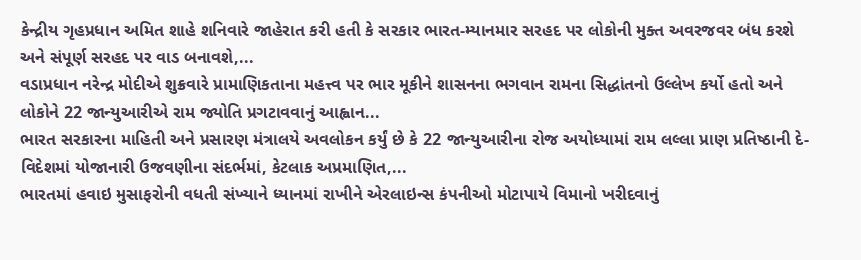કેન્દ્રીય ગૃહપ્રધાન અમિત શાહે શનિવારે જાહેરાત કરી હતી કે સરકાર ભારત-મ્યાનમાર સરહદ પર લોકોની મુક્ત અવરજવર બંધ કરશે અને સંપૂર્ણ સરહદ પર વાડ બનાવશે,...
વડાપ્રધાન નરેન્દ્ર મોદીએ શુક્રવારે પ્રામાણિકતાના મહત્ત્વ પર ભાર મૂકીને શાસનના ભગવાન રામના સિદ્ધાંતનો ઉલ્લેખ કર્યો હતો અને લોકોને 22 જાન્યુઆરીએ રામ જ્યોતિ પ્રગટાવવાનું આહ્વાન...
ભારત સરકારના માહિતી અને પ્રસારણ મંત્રાલયે અવલોકન કર્યું છે કે 22 જાન્યુઆરીના રોજ અયોધ્યામાં રામ લલ્લા પ્રાણ પ્રતિષ્ઠાની દે-વિદેશમાં યોજાનારી ઉજવણીના સંદર્ભમાં, કેટલાક અપ્રમાણિત,...
ભારતમાં હવાઇ મુસાફરોની વધતી સંખ્યાને ધ્યાનમાં રાખીને એરલાઇન્સ કંપનીઓ મોટાપાયે વિમાનો ખરીદવાનું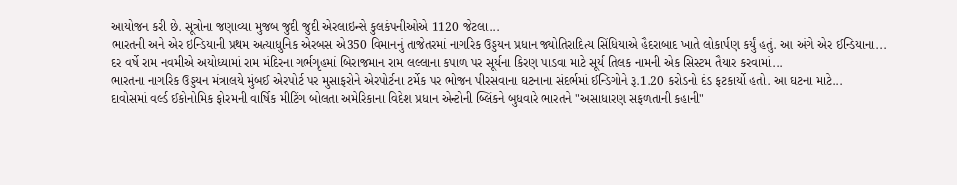આયોજન કરી છે. સૂત્રોના જણાવ્યા મુજબ જુદી જુદી એરલાઇન્સે કુલકંપનીઓએ 1120 જેટલા...
ભારતની અને એર ઇન્ડિયાની પ્રથમ અત્યાધુનિક એરબસ એ350 વિમાનનું તાજેતરમાં નાગરિક ઉડ્ડયન પ્રધાન જ્યોતિરાદિત્ય સિંધિયાએ હૈદરાબાદ ખાતે લોકાર્પણ કર્યું હતું. આ અંગે એર ઈન્ડિયાના...
દર વર્ષે રામ નવમીએ અયોધ્યામાં રામ મંદિરના ગર્ભગૃહમાં બિરાજમાન રામ લલ્લાના કપાળ પર સૂર્યના કિરણ પાડવા માટે સૂર્ય તિલક નામની એક સિસ્ટમ તૈયાર કરવામાં...
ભારતના નાગરિક ઉડ્ડયન મંત્રાલયે મુંબઈ એરપોર્ટ પર મુસાફરોને એરપોર્ટના ટર્મેક પર ભોજન પીરસવાના ઘટનાના સંદર્ભમાં ઈન્ડિગોને રૂ.1.20 કરોડનો દંડ ફટકાર્યો હતો. આ ઘટના માટે...
દાવોસમાં વર્લ્ડ ઈકોનોમિક ફોરમની વાર્ષિક મીટિંગ બોલતા અમેરિકાના વિદેશ પ્રધાન એન્ટોની બ્લિંકને બુધવારે ભારતને "અસાધારણ સફળતાની કહાની"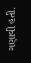ગણાવી હતી.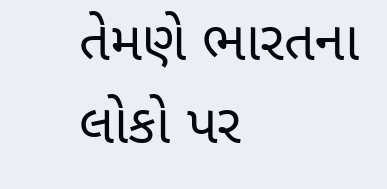તેમણે ભારતના લોકો પર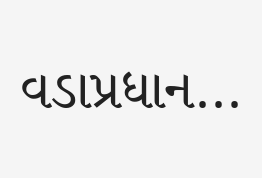વડાપ્રધાન...